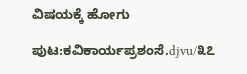ವಿಷಯಕ್ಕೆ ಹೋಗು

ಪುಟ:ಕವಿಕಾರ್ಯಪ್ರಶಂಸೆ.djvu/೩೭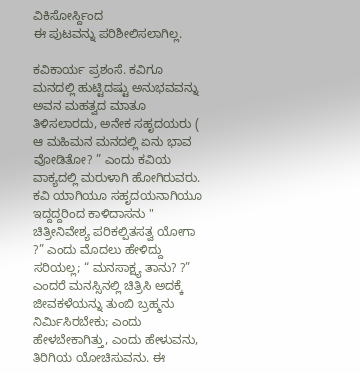ವಿಕಿಸೋರ್ಸ್ದಿಂದ
ಈ ಪುಟವನ್ನು ಪರಿಶೀಲಿಸಲಾಗಿಲ್ಲ.

ಕವಿಕಾರ್ಯ ಪ್ರಶಂಸೆ. ಕವಿಗೂ ಮನದಲ್ಲಿ ಹುಟ್ಟಿದಷ್ಟು ಅನುಭವವನ್ನು ಅವನ ಮಹತ್ವದ ಮಾತೂ ತಿಳಿಸಲಾರದು, ಅನೇಕ ಸಹೃದಯರು ( ಆ ಮಹಿಮನ ಮನದಲ್ಲಿ ಏನು ಭಾವ ವೋಡಿತೋ? ” ಎಂದು ಕವಿಯ ವಾಕ್ಯದಲ್ಲಿ ಮರುಳಾಗಿ ಹೋಗಿರುವರು. ಕವಿ ಯಾಗಿಯೂ ಸಹೃದಯನಾಗಿಯೂ ಇದ್ದದ್ದರಿಂದ ಕಾಳಿದಾಸನು " ಚಿತ್ರೀನಿವೇಶ್ಯ ಪರಿಕಲ್ಪಿತಸತ್ವ ಯೋಗಾ ?” ಎಂದು ಮೊದಲು ಹೇಳಿದ್ದು ಸರಿಯಲ್ಲ; “ ಮನಸಾಕ್ಷ್ಯ ತಾನು? ?” ಎಂದರೆ ಮನಸ್ಸಿನಲ್ಲಿ ಚಿತ್ರಿಸಿ ಅದಕ್ಕೆ ಜೀವಕಳೆಯನ್ನು ತುಂಬಿ ಬ್ರಹ್ಮನು ನಿರ್ಮಿಸಿರಬೇಕು; ಎಂದು ಹೇಳಬೇಕಾಗಿತ್ತು, ಎಂದು ಹೇಳುವನು, ತಿರಿಗಿಯ ಯೋಚಿಸುವನು. ಈ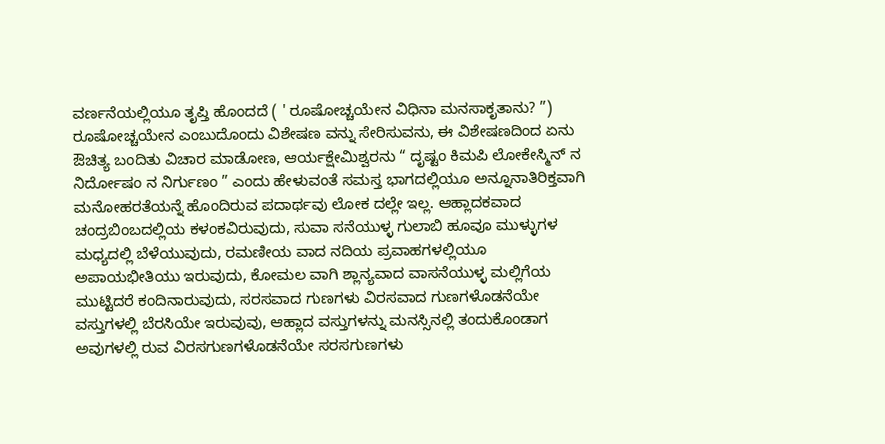ವರ್ಣನೆಯಲ್ಲಿಯೂ ತೃಪ್ತಿ ಹೊಂದದೆ ( ' ರೂಷೋಚ್ಚಯೇನ ವಿಧಿನಾ ಮನಸಾಕೃತಾನು? ”) ರೂಷೋಚ್ಚಯೇನ ಎಂಬುದೊಂದು ವಿಶೇಷಣ ವನ್ನು ಸೇರಿಸುವನು, ಈ ವಿಶೇಷಣದಿಂದ ಏನು ಔಚಿತ್ಯ ಬಂದಿತು ವಿಚಾರ ಮಾಡೋಣ, ಆರ್ಯಕ್ಷೇಮಿಶ್ವರನು “ ದೃಷ್ಟಂ ಕಿಮಪಿ ಲೋಕೇಸ್ಮಿನ್ ನ ನಿರ್ದೋಷಂ ನ ನಿರ್ಗುಣಂ ” ಎಂದು ಹೇಳುವಂತೆ ಸಮಸ್ತ ಭಾಗದಲ್ಲಿಯೂ ಅನ್ನೂನಾತಿರಿಕ್ತವಾಗಿ ಮನೋಹರತೆಯನ್ನೆ ಹೊಂದಿರುವ ಪದಾರ್ಥವು ಲೋಕ ದಲ್ಲೇ ಇಲ್ಲ. ಆಹ್ಲಾದಕವಾದ ಚಂದ್ರಬಿಂಬದಲ್ಲಿಯ ಕಳಂಕವಿರುವುದು, ಸುವಾ ಸನೆಯುಳ್ಳ ಗುಲಾಬಿ ಹೂವೂ ಮುಳ್ಳುಗಳ ಮಧ್ಯದಲ್ಲಿ ಬೆಳೆಯುವುದು, ರಮಣೀಯ ವಾದ ನದಿಯ ಪ್ರವಾಹಗಳಲ್ಲಿಯೂ ಅಪಾಯಭೀತಿಯು ಇರುವುದು, ಕೋಮಲ ವಾಗಿ ಶ್ಲಾನ್ಯವಾದ ವಾಸನೆಯುಳ್ಳ ಮಲ್ಲಿಗೆಯ ಮುಟ್ಟಿದರೆ ಕಂದಿನಾರುವುದು, ಸರಸವಾದ ಗುಣಗಳು ವಿರಸವಾದ ಗುಣಗಳೊಡನೆಯೇ ವಸ್ತುಗಳಲ್ಲಿ ಬೆರಸಿಯೇ ಇರುವುವು, ಆಹ್ಲಾದ ವಸ್ತುಗಳನ್ನು ಮನಸ್ಸಿನಲ್ಲಿ ತಂದುಕೊಂಡಾಗ ಅವುಗಳಲ್ಲಿ ರುವ ವಿರಸಗುಣಗಳೊಡನೆಯೇ ಸರಸಗುಣಗಳು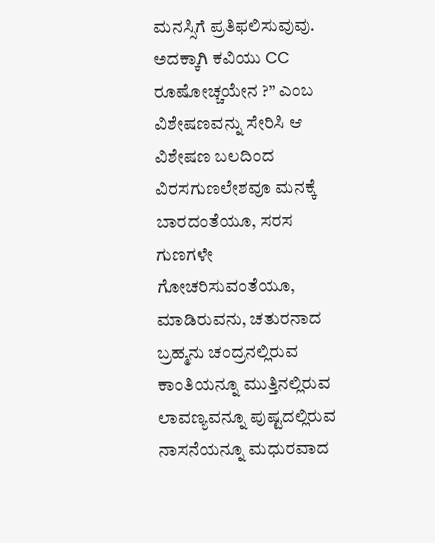ಮನಸ್ಸಿಗೆ ಪ್ರತಿಫಲಿಸುವುವು. ಅದಕ್ಕಾಗಿ ಕವಿಯು CC ರೂಷೋಚ್ಚಯೇನ ?” ಎಂಬ ವಿಶೇಷಣವನ್ನು ಸೇರಿಸಿ ಆ ವಿಶೇಷಣ ಬಲದಿಂದ ವಿರಸಗುಣಲೇಶವೂ ಮನಕ್ಕೆ ಬಾರದಂತೆಯೂ, ಸರಸ ಗುಣಗಳೇ ಗೋಚರಿಸುವಂತೆಯೂ, ಮಾಡಿರುವನು, ಚತುರನಾದ ಬ್ರಹ್ಮನು ಚಂದ್ರನಲ್ಲಿರುವ ಕಾಂತಿಯನ್ನೂ ಮುತ್ತಿನಲ್ಲಿರುವ ಲಾವಣ್ಯವನ್ನೂ ಪುಷ್ಟದಲ್ಲಿರುವ ನಾಸನೆಯನ್ನೂ ಮಧುರವಾದ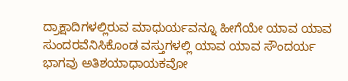ದ್ರಾಕ್ಷಾದಿಗಳಲ್ಲಿರುವ ಮಾಧುರ್ಯವನ್ನೂ ಹೀಗೆಯೇ ಯಾವ ಯಾವ ಸುಂದರವೆನಿಸಿಕೊಂಡ ವಸ್ತುಗಳಲ್ಲಿ ಯಾವ ಯಾವ ಸೌಂದರ್ಯ ಭಾಗವು ಅತಿಶಯಾಧಾಯಕವೋ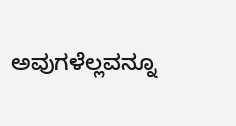ಅವುಗಳೆಲ್ಲವನ್ನೂ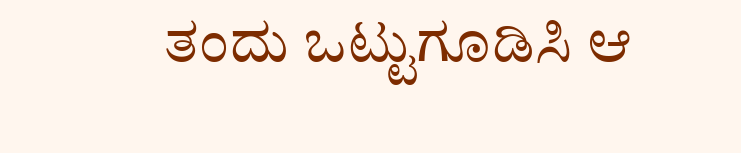ತಂದು ಒಟ್ಟುಗೂಡಿಸಿ ಆ